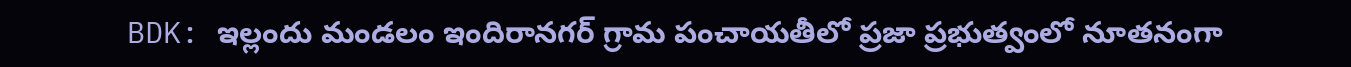BDK: ఇల్లందు మండలం ఇందిరానగర్ గ్రామ పంచాయతీలో ప్రజా ప్రభుత్వంలో నూతనంగా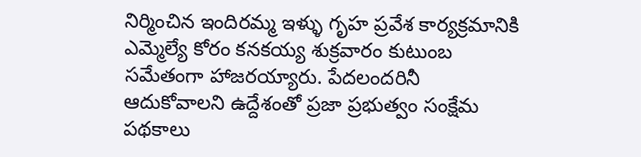నిర్మించిన ఇందిరమ్మ ఇళ్ళు గృహ ప్రవేశ కార్యక్రమానికి ఎమ్మెల్యే కోరం కనకయ్య శుక్రవారం కుటుంబ సమేతంగా హాజరయ్యారు. పేదలందరినీ ఆదుకోవాలని ఉద్దేశంతో ప్రజా ప్రభుత్వం సంక్షేమ పథకాలు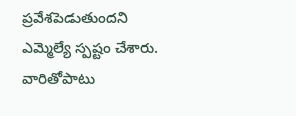ప్రవేశపెడుతుందని ఎమ్మెల్యే స్పష్టం చేశారు. వారితోపాటు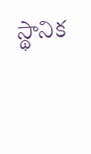స్థానిక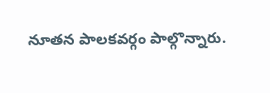నూతన పాలకవర్గం పాల్గొన్నారు.